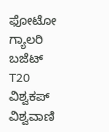ಫೋಟೋ ಗ್ಯಾಲರಿ ಬಜೆಟ್ T20 ವಿಶ್ವಕಪ್ ವಿಶ್ವವಾಣಿ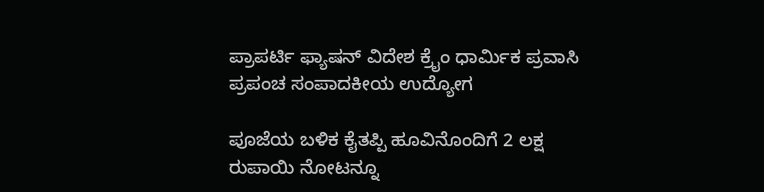ಪ್ರಾಪರ್ಟಿ ಫ್ಯಾಷನ್ ವಿದೇಶ ಕ್ರೈಂ ಧಾರ್ಮಿಕ ಪ್ರವಾಸಿ ಪ್ರಪಂಚ ಸಂಪಾದಕೀಯ ಉದ್ಯೋಗ

ಪೂಜೆಯ ಬಳಿಕ ಕೈತಪ್ಪಿ ಹೂವಿನೊಂದಿಗೆ 2 ಲಕ್ಷ ರುಪಾಯಿ ನೋಟನ್ನೂ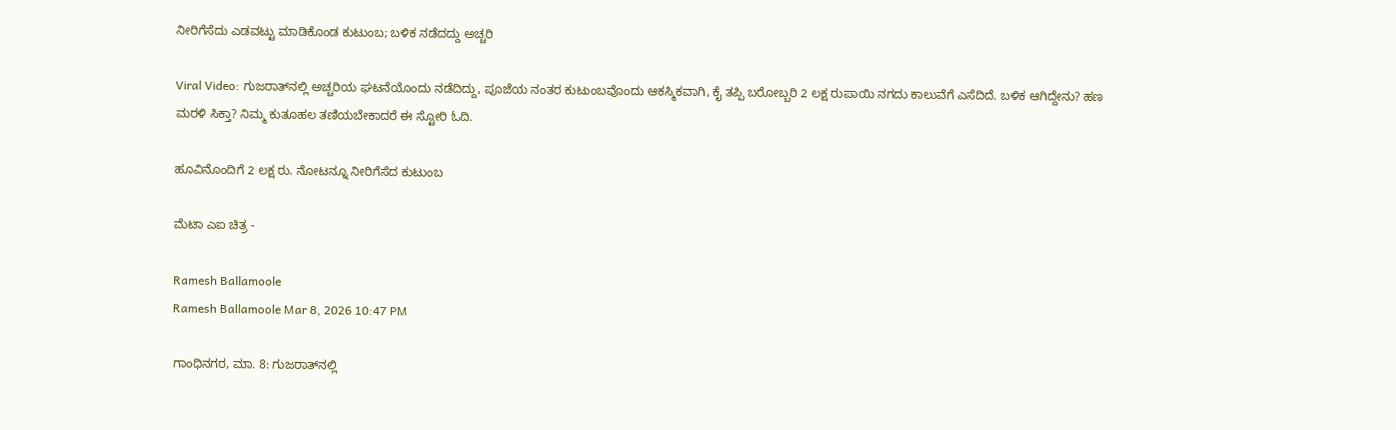ನೀರಿಗೆಸೆದು ಎಡವಟ್ಟು ಮಾಡಿಕೊಂಡ ಕುಟುಂಬ; ಬಳಿಕ ನಡೆದದ್ದು ಅಚ್ಚರಿ

Viral Video: ಗುಜರಾತ್‌ನಲ್ಲಿ ಅಚ್ಚರಿಯ ಘಟನೆಯೊಂದು ನಡೆದಿದ್ದು, ಪೂಜೆಯ ನಂತರ ಕುಟುಂಬವೊಂದು ಆಕಸ್ಮಿಕವಾಗಿ, ಕೈ ತಪ್ಪಿ ಬರೋಬ್ಬರಿ 2 ಲಕ್ಷ ರುಪಾಯಿ ನಗದು ಕಾಲುವೆಗೆ ಎಸೆದಿದೆ. ಬಳಿಕ ಆಗಿದ್ದೇನು? ಹಣ ಮರಳಿ ಸಿಕ್ತಾ? ನಿಮ್ಮ ಕುತೂಹಲ ತಣಿಯಬೇಕಾದರೆ ಈ ಸ್ಟೋರಿ ಓದಿ.

ಹೂವಿನೊಂದಿಗೆ 2 ಲಕ್ಷ ರು. ನೋಟನ್ನೂ ನೀರಿಗೆಸೆದ ಕುಟುಂಬ

ಮೆಟಾ ಎಐ ಚಿತ್ರ -

Ramesh Ballamoole
Ramesh Ballamoole Mar 8, 2026 10:47 PM

ಗಾಂಧಿನಗರ, ಮಾ. 8: ಗುಜರಾತ್‌ನಲ್ಲಿ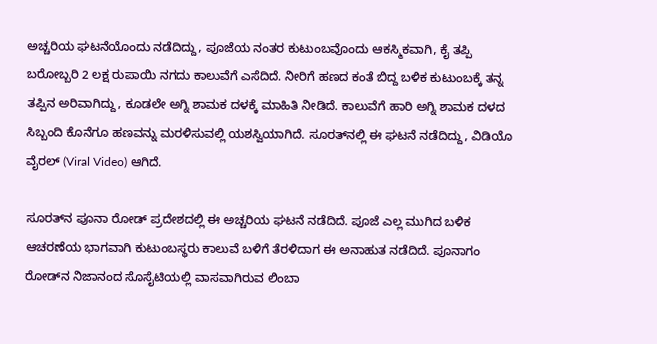ಅಚ್ಚರಿಯ ಘಟನೆಯೊಂದು ನಡೆದಿದ್ದು, ಪೂಜೆಯ ನಂತರ ಕುಟುಂಬವೊಂದು ಆಕಸ್ಮಿಕವಾಗಿ, ಕೈ ತಪ್ಪಿ ಬರೋಬ್ಬರಿ 2 ಲಕ್ಷ ರುಪಾಯಿ ನಗದು ಕಾಲುವೆಗೆ ಎಸೆದಿದೆ. ನೀರಿಗೆ ಹಣದ ಕಂತೆ ಬಿದ್ದ ಬಳಿಕ ಕುಟುಂಬಕ್ಕೆ ತನ್ನ ತಪ್ಪಿನ ಅರಿವಾಗಿದ್ದು, ಕೂಡಲೇ ಅಗ್ನಿ ಶಾಮಕ ದಳಕ್ಕೆ ಮಾಹಿತಿ ನೀಡಿದೆ. ಕಾಲುವೆಗೆ ಹಾರಿ ಅಗ್ನಿ ಶಾಮಕ ದಳದ ಸಿಬ್ಬಂದಿ ಕೊನೆಗೂ ಹಣವನ್ನು ಮರಳಿಸುವಲ್ಲಿ ಯಶಸ್ವಿಯಾಗಿದೆ. ಸೂರತ್‌ನಲ್ಲಿ ಈ ಘಟನೆ ನಡೆದಿದ್ದು, ವಿಡಿಯೊ ವೈರಲ್‌ (Viral Video) ಆಗಿದೆ.

ಸೂರತ್‌ನ ಪೂನಾ ರೋಡ್‌ ಪ್ರದೇಶದಲ್ಲಿ ಈ ಅಚ್ಚರಿಯ ಘಟನೆ ನಡೆದಿದೆ. ಪೂಜೆ ಎಲ್ಲ ಮುಗಿದ ಬಳಿಕ ಆಚರಣೆಯ ಭಾಗವಾಗಿ ಕುಟುಂಬಸ್ಥರು ಕಾಲುವೆ ಬಳಿಗೆ ತೆರಳಿದಾಗ ಈ ಅನಾಹುತ ನಡೆದಿದೆ. ಪೂನಾಗಂ ರೋಡ್‌ನ ನಿಜಾನಂದ ಸೊಸೈಟಿಯಲ್ಲಿ ವಾಸವಾಗಿರುವ ಲಿಂಬಾ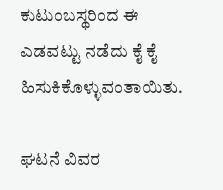ಕುಟುಂಬಸ್ಥರಿಂದ ಈ ಎಡವಟ್ಟು ನಡೆದು ಕೈ ಕೈ ಹಿಸುಕಿಕೊಳ್ಳುವಂತಾಯಿತು.

ಘಟನೆ ವಿವರ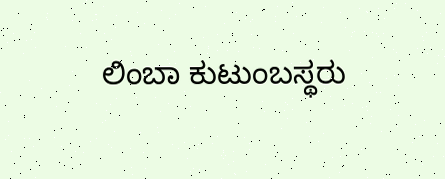ಲಿಂಬಾ ಕುಟುಂಬಸ್ಥರು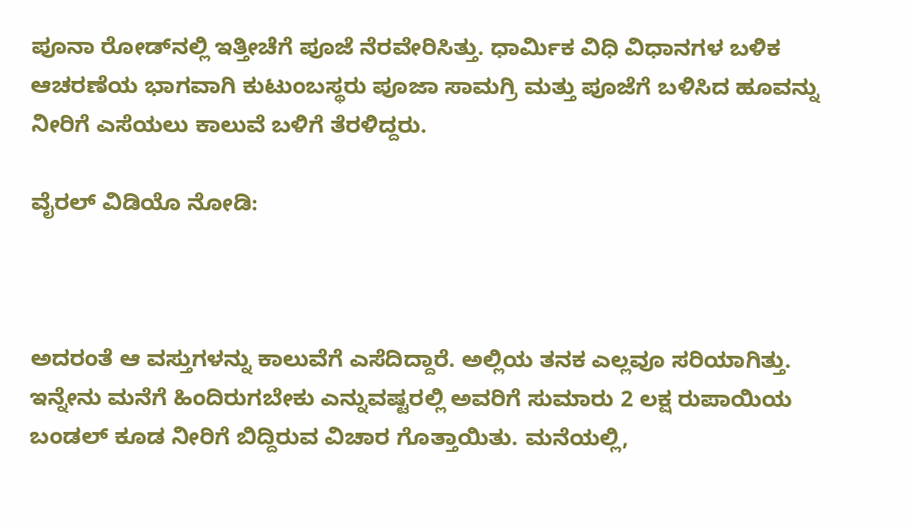ಪೂನಾ ರೋಡ್‌ನಲ್ಲಿ ಇತ್ತೀಚೆಗೆ ಪೂಜೆ ನೆರವೇರಿಸಿತ್ತು. ಧಾರ್ಮಿಕ ವಿಧಿ ವಿಧಾನಗಳ ಬಳಿಕ ಆಚರಣೆಯ ಭಾಗವಾಗಿ ಕುಟುಂಬಸ್ಥರು ಪೂಜಾ ಸಾಮಗ್ರಿ ಮತ್ತು ಪೂಜೆಗೆ ಬಳಿಸಿದ ಹೂವನ್ನು ನೀರಿಗೆ ಎಸೆಯಲು ಕಾಲುವೆ ಬಳಿಗೆ ತೆರಳಿದ್ದರು.

ವೈರಲ್‌ ವಿಡಿಯೊ ನೋಡಿ:



ಅದರಂತೆ ಆ ವಸ್ತುಗಳನ್ನು ಕಾಲುವೆಗೆ ಎಸೆದಿದ್ದಾರೆ. ಅಲ್ಲಿಯ ತನಕ ಎಲ್ಲವೂ ಸರಿಯಾಗಿತ್ತು. ಇನ್ನೇನು ಮನೆಗೆ ಹಿಂದಿರುಗಬೇಕು ಎನ್ನುವಷ್ಟರಲ್ಲಿ ಅವರಿಗೆ ಸುಮಾರು 2 ಲಕ್ಷ ರುಪಾಯಿಯ ಬಂಡಲ್‌ ಕೂಡ ನೀರಿಗೆ ಬಿದ್ದಿರುವ ವಿಚಾರ ಗೊತ್ತಾಯಿತು. ಮನೆಯಲ್ಲಿ,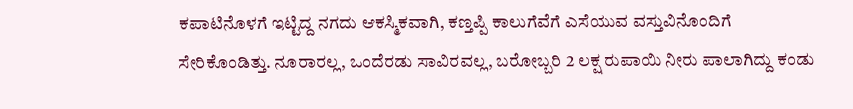ಕಪಾಟಿನೊಳಗೆ ಇಟ್ಟಿದ್ದ ನಗದು ಆಕಸ್ಮಿಕವಾಗಿ, ಕಣ್ತಪ್ಪಿ ಕಾಲುಗೆವೆಗೆ ಎಸೆಯುವ ವಸ್ತುವಿನೊಂದಿಗೆ ಸೇರಿಕೊಂಡಿತ್ತು. ನೂರಾರಲ್ಲ, ಒಂದೆರಡು ಸಾವಿರವಲ್ಲ, ಬರೋಬ್ಬರಿ 2 ಲಕ್ಷ ರುಪಾಯಿ ನೀರು ಪಾಲಾಗಿದ್ದು ಕಂಡು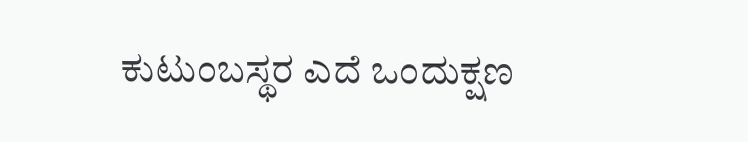ಕುಟುಂಬಸ್ಥರ ಎದೆ ಒಂದುಕ್ಷಣ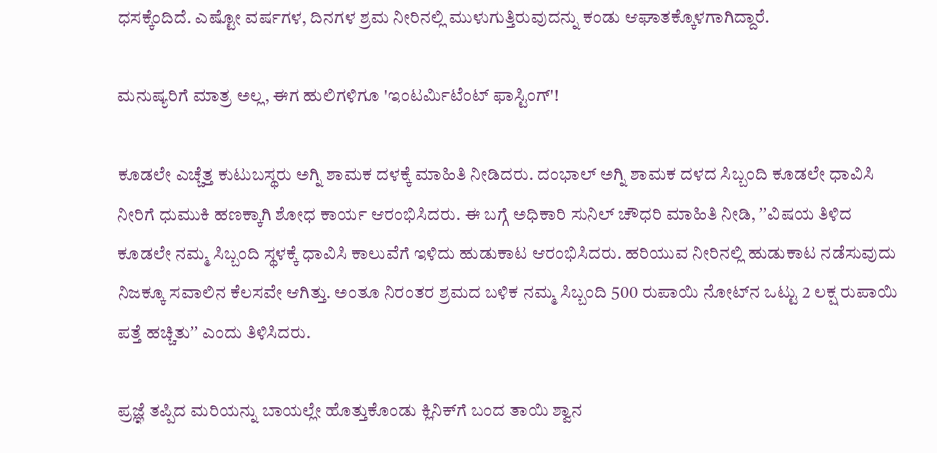ಧಸಕ್ಕೆಂದಿದೆ. ಎಷ್ಟೋ ವರ್ಷಗಳ, ದಿನಗಳ ಶ್ರಮ ನೀರಿನಲ್ಲಿ ಮುಳುಗುತ್ತಿರುವುದನ್ನು ಕಂಡು ಆಘಾತಕ್ಕೊಳಗಾಗಿದ್ದಾರೆ.

ಮನುಷ್ಯರಿಗೆ ಮಾತ್ರ ಅಲ್ಲ, ಈಗ ಹುಲಿಗಳಿಗೂ 'ಇಂಟರ್ಮಿಟೆಂಟ್ ಫಾಸ್ಟಿಂಗ್'!

ಕೂಡಲೇ ಎಚ್ಚೆತ್ತ ಕುಟುಬಸ್ಥರು ಅಗ್ನಿ ಶಾಮಕ ದಳಕ್ಕೆ ಮಾಹಿತಿ ನೀಡಿದರು. ದಂಭಾಲ್‌ ಅಗ್ನಿ ಶಾಮಕ ದಳದ ಸಿಬ್ಬಂದಿ ಕೂಡಲೇ ಧಾವಿಸಿ ನೀರಿಗೆ ಧುಮುಕಿ ಹಣಕ್ಕಾಗಿ ಶೋಧ ಕಾರ್ಯ ಆರಂಭಿಸಿದರು. ಈ ಬಗ್ಗೆ ಅಧಿಕಾರಿ ಸುನಿಲ್‌ ಚೌಧರಿ ಮಾಹಿತಿ ನೀಡಿ, ʼʼವಿಷಯ ತಿಳಿದ ಕೂಡಲೇ ನಮ್ಮ ಸಿಬ್ಬಂದಿ ಸ್ಥಳಕ್ಕೆ ಧಾವಿಸಿ ಕಾಲುವೆಗೆ ಇಳಿದು ಹುಡುಕಾಟ ಆರಂಭಿಸಿದರು. ಹರಿಯುವ ನೀರಿನಲ್ಲಿ ಹುಡುಕಾಟ ನಡೆಸುವುದು ನಿಜಕ್ಕೂ ಸವಾಲಿನ ಕೆಲಸವೇ ಆಗಿತ್ತು. ಅಂತೂ ನಿರಂತರ ಶ್ರಮದ ಬಳಿಕ ನಮ್ಮ ಸಿಬ್ಬಂದಿ 500 ರುಪಾಯಿ ನೋಟ್‌ನ ಒಟ್ಟು 2 ಲಕ್ಷ ರುಪಾಯಿ ಪತ್ತೆ ಹಚ್ಚಿತುʼʼ ಎಂದು ತಿಳಿಸಿದರು.

ಪ್ರಜ್ಞೆ ತಪ್ಪಿದ ಮರಿಯನ್ನು ಬಾಯಲ್ಲೇ ಹೊತ್ತುಕೊಂಡು ಕ್ಲಿನಿಕ್‍ಗೆ ಬಂದ ತಾಯಿ ಶ್ವಾನ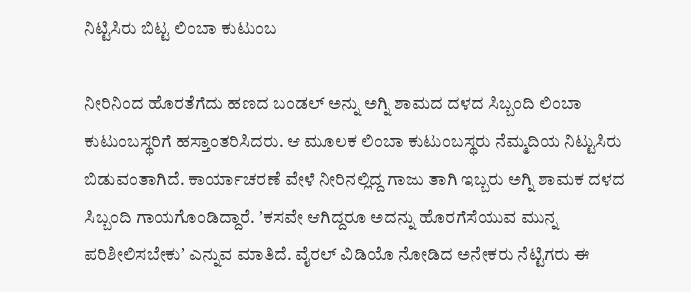ನಿಟ್ಟಿಸಿರು ಬಿಟ್ಟ ಲಿಂಬಾ ಕುಟುಂಬ

ನೀರಿನಿಂದ ಹೊರತೆಗೆದು ಹಣದ ಬಂಡಲ್‌ ಅನ್ನು ಅಗ್ನಿ ಶಾಮದ ದಳದ ಸಿಬ್ಬಂದಿ ಲಿಂಬಾ ಕುಟುಂಬಸ್ಥರಿಗೆ ಹಸ್ತಾಂತರಿಸಿದರು. ಆ ಮೂಲಕ ಲಿಂಬಾ ಕುಟುಂಬಸ್ಥರು ನೆಮ್ಮದಿಯ ನಿಟ್ಟುಸಿರು ಬಿಡುವಂತಾಗಿದೆ. ಕಾರ್ಯಾಚರಣೆ ವೇಳೆ ನೀರಿನಲ್ಲಿದ್ದ ಗಾಜು ತಾಗಿ ಇಬ್ಬರು ಅಗ್ನಿ ಶಾಮಕ ದಳದ ಸಿಬ್ಬಂದಿ ಗಾಯಗೊಂಡಿದ್ದಾರೆ. ʼಕಸವೇ ಆಗಿದ್ದರೂ ಅದನ್ನು ಹೊರಗೆಸೆಯುವ ಮುನ್ನ ಪರಿಶೀಲಿಸಬೇಕುʼ ಎನ್ನುವ ಮಾತಿದೆ. ವೈರಲ್‌ ವಿಡಿಯೊ ನೋಡಿದ ಅನೇಕರು ನೆಟ್ಟಿಗರು ಈ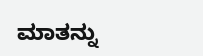ಮಾತನ್ನು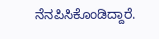ನೆನಪಿಸಿಕೊಂಡಿದ್ದಾರೆ.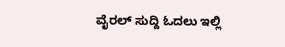ವೈರಲ್‌ ಸುದ್ದಿ ಓದಲು ಇಲ್ಲಿ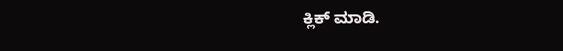ಕ್ಲಿಕ್‌ ಮಾಡಿ.